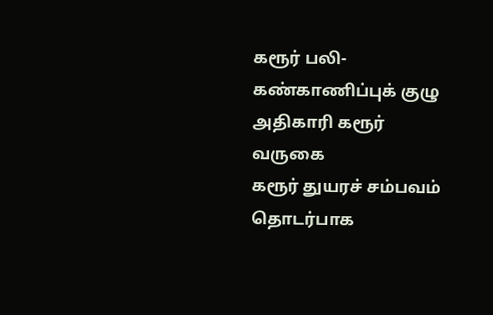கரூர் பலி- கண்காணிப்புக் குழு அதிகாரி கரூர் வருகை
கரூர் துயரச் சம்பவம் தொடர்பாக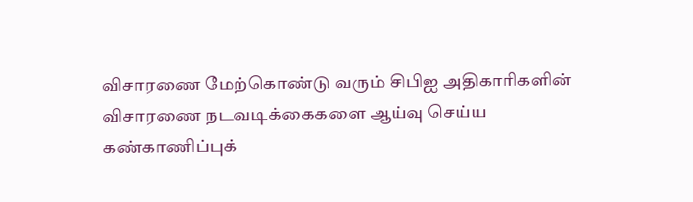விசாரணை மேற்கொண்டு வரும் சிபிஐ அதிகாரிகளின் விசாரணை நடவடிக்கைகளை ஆய்வு செய்ய கண்காணிப்புக்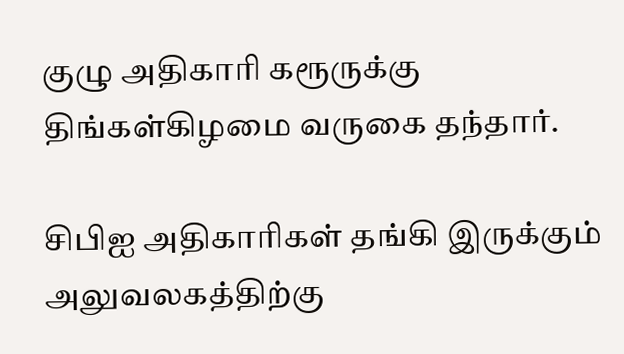குழு அதிகாரி கரூருக்கு திங்கள்கிழமை வருகை தந்தார்.

சிபிஐ அதிகாரிகள் தங்கி இருக்கும் அலுவலகத்திற்கு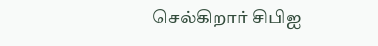செல்கிறார் சிபிஐ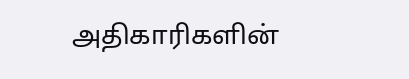அதிகாரிகளின்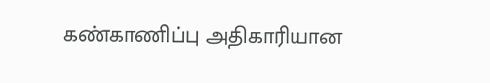கண்காணிப்பு அதிகாரியான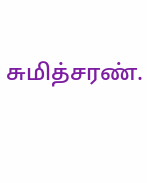சுமித்சரண்.